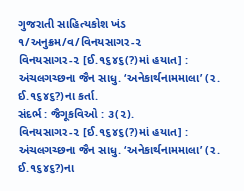ગુજરાતી સાહિત્યકોશ ખંડ ૧/અનુક્રમ/વ/વિનયસાગર-૨
વિનયસાગર-૨ [ઈ.૧૬૪૬(?)માં હયાત] : અંચલગચ્છના જૈન સાધુ. ‘અનેકાર્થનામમાલા’ (ર. ઈ.૧૬૪૬?)ના કર્તા.
સંદર્ભ : જૈગૂકવિઓ : ૩(૨).
વિનયસાગર-૨ [ઈ.૧૬૪૬(?)માં હયાત] : અંચલગચ્છના જૈન સાધુ. ‘અનેકાર્થનામમાલા’ (ર. ઈ.૧૬૪૬?)ના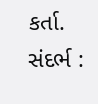કર્તા.
સંદર્ભ :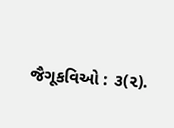જૈગૂકવિઓ : ૩(૨).